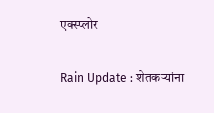एक्स्प्लोर

Rain Update : शेतकऱ्यांना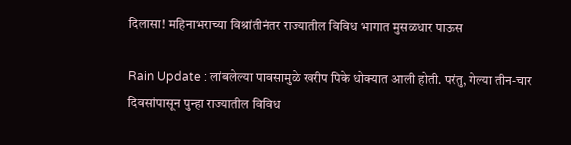दिलासा! महिनाभराच्या विश्रांतीनंतर राज्यातील विविध भागात मुसळधार पाऊस

Rain Update : लांबलेल्या पावसामुळे खरीप पिके धोक्यात आली होती. परंतु, गेल्या तीन-चार दिवसांपासून पुन्हा राज्यातील विविध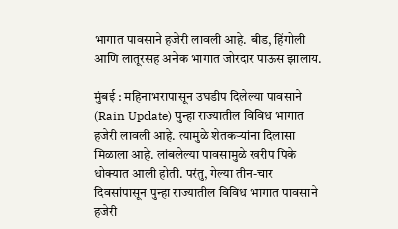भागात पावसाने हजेरी लावली आहे. बीड, हिंगोली आणि लातूरसह अनेक भागात जोरदार पाऊस झालाय.

मुंबई : महिनाभरापासून उघडीप दिलेल्या पावसाने (Rain Update) पुन्हा राज्यातील विविध भागात हजेरी लावली आहे. त्यामुळे शेतकऱ्यांना दिलासा मिळाला आहे. लांबलेल्या पावसामुळे खरीप पिके धोक्यात आली होती. परंतु, गेल्या तीन-चार दिवसांपासून पुन्हा राज्यातील विविध भागात पावसाने हजेरी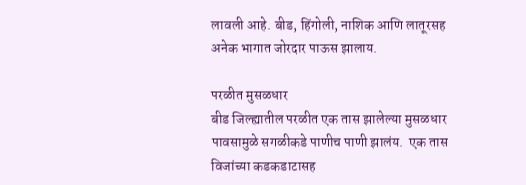लावली आहे. बीड, हिंगोली, नाशिक आणि लातूरसह अनेक भागात जोरदार पाऊस झालाय.

परळीत मुसळधार
बीड जिल्ह्यातील परळीत एक तास झालेल्या मुसळधार पावसामुळे सगळीकडे पाणीच पाणी झालंय.  एक तास विजांच्या कडकडाटासह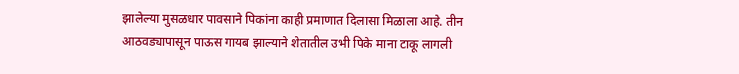झालेल्या मुसळधार पावसाने पिकांना काही प्रमाणात दिलासा मिळाला आहे. तीन आठवड्यापासून पाऊस गायब झाल्याने शेतातील उभी पिके माना टाकू लागली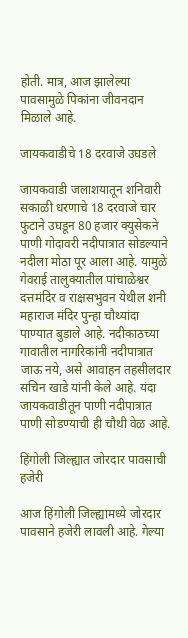होती. मात्र, आज झालेल्या पावसामुळे पिकांना जीवनदान मिळाले आहे.

जायकवाडीचे 18 दरवाजे उघडले

जायकवाडी जलाशयातून शनिवारी सकाळी धरणाचे 18 दरवाजे चार फुटाने उघडून 80 हजार क्युसेकने पाणी गोदावरी नदीपात्रात सोडल्याने नदीला मोठा पूर आला आहे. यामुळे गेवराई तालुक्यातील पांचाळेश्वर दत्तमंदिर व राक्षसभुवन येथील शनी महाराज मंदिर पुन्हा चौथ्यांदा पाण्यात बुडाले आहे. नदीकाठच्या गावातील नागरिकांनी नदीपात्रात जाऊ नये, असे आवाहन तहसीलदार सचिन खाडे यांनी केले आहे. यंदा जायकवाडीतून पाणी नदीपात्रात पाणी सोडण्याची ही चौथी वेळ आहे.

हिंगोली जिल्ह्यात जोरदार पावसाची हजेरी

आज हिंगोली जिल्ह्यामध्ये जोरदार पावसाने हजेरी लावली आहे. गेल्या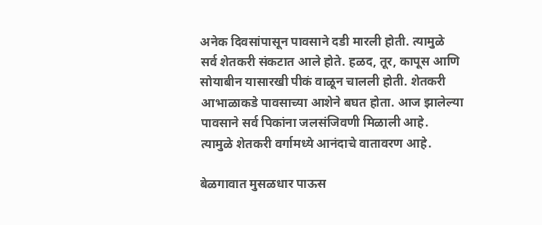अनेक दिवसांपासून पावसाने दडी मारली होती. त्यामुळे सर्व शेतकरी संकटात आले होते. हळद, तूर, कापूस आणि सोयाबीन यासारखी पीकं वाळून चालली होती. शेतकरी आभाळाकडे पावसाच्या आशेने बघत होता. आज झालेल्या पावसाने सर्व पिकांना जलसंजिवणी मिळाली आहे.  त्यामुळे शेतकरी वर्गामध्ये आनंदाचे वातावरण आहे.

बेळगावात मुसळधार पाऊस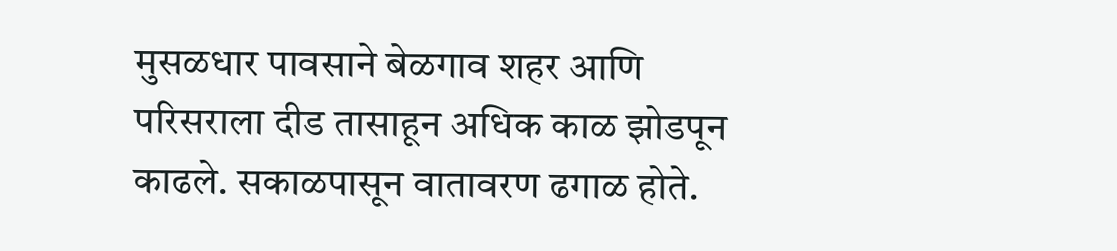मुसळधार पावसाने बेळगाव शहर आणि परिसराला दीड तासाहून अधिक काळ झोडपून काढले. सकाळपासून वातावरण ढगाळ होते.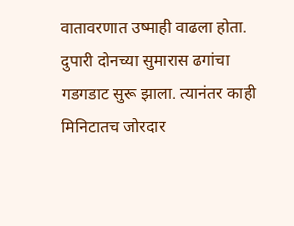वातावरणात उष्माही वाढला होता. दुपारी दोनच्या सुमारास ढगांचा गडगडाट सुरू झाला. त्यानंतर काही मिनिटातच जोरदार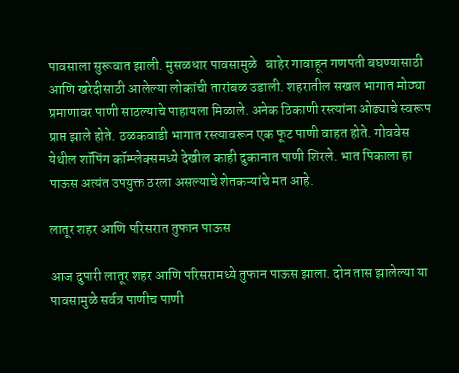पावसाला सुरूवात झाली. मुसळधार पावसामुळे   बाहेर गावाहून गणपती बघण्यासाठी आणि खरेदीसाठी आलेल्या लोकांची तारांबळ उडाली. शहरातील सखल भागात मोठ्या प्रमाणावर पाणी साठल्याचे पाहायला मिळाले. अनेक ठिकाणी रस्त्यांना ओढ्याचे स्वरूप प्राप्त झाले होते. ठळकवाडी भागात रस्त्यावरून एक फूट पाणी वाहत होते. गोववेस येथील शॉपिंग कॉम्प्लेक्समध्ये देखील काही दुकानात पाणी शिरले. भात पिकाला हा पाऊस अत्यंत उपयुक्त ठरला असल्याचे शेतकऱ्यांचे मत आहे.

लातूर शहर आणि परिसरात तुफान पाऊस

आज दुपारी लातूर शहर आणि परिसरामध्ये तुफान पाऊस झाला. दोन तास झालेल्या या पावसामुळे सर्वत्र पाणीच पाणी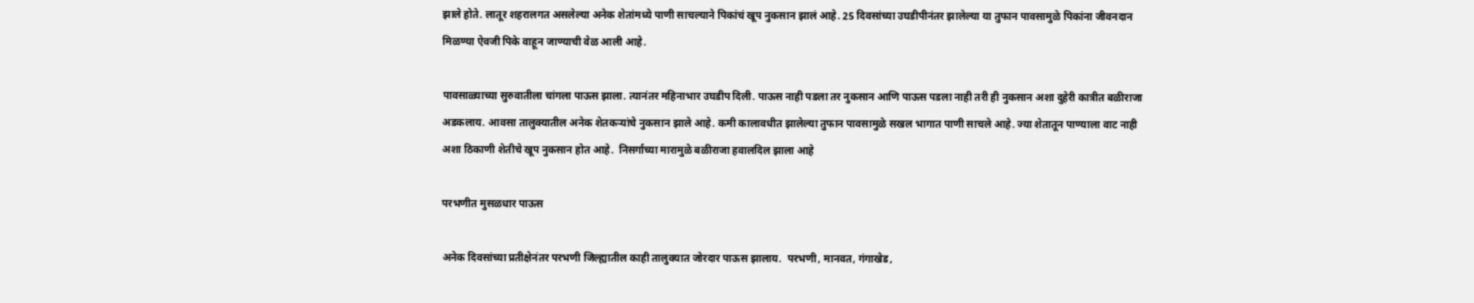झाले होते. लातूर शहरालगत असलेल्या अनेक शेतांमध्ये पाणी साचल्याने पिकांचं खूप नुकसान झालं आहे. 25 दिवसांच्या उघडीपीनंतर झालेल्या या तुफान पावसामुळे पिकांना जीवनदान मिळण्या ऐवजी पिके वाहून जाण्याची वेळ आली आहे.

पावसाळ्याच्या सुरुवातीला चांगला पाऊस झाला. त्यानंतर महिनाभार उघडीप दिली. पाऊस नाही पडला तर नुकसान आणि पाऊस पडला नाही तरी ही नुकसान अशा दुहेरी कात्रीत बळीराजा अडकलाय. आवसा तालुक्यातील अनेक शेतकऱ्यांचे नुकसान झाले आहे. कमी कालावधीत झालेल्या तुफान पावसामुळे सखल भागात पाणी साचले आहे. ज्या शेतातून पाण्याला वाट नाही अशा ठिकाणी शेतीचे खूप नुकसान होत आहे.  निसर्गाच्या मारामुळे बळीराजा हवालदिल झाला आहे

परभणीत मुसळधार पाऊस

अनेक दिवसांच्या प्रतीक्षेनंतर परभणी जिल्ह्यातील काही तालुक्यात जोरदार पाऊस झालाय.  परभणी, मानवत, गंगाखेड,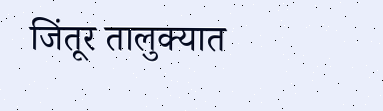जिंतूर तालुक्यात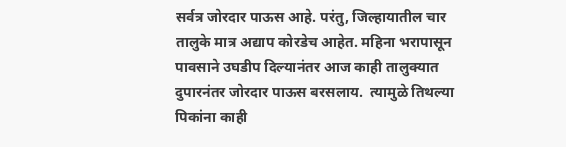सर्वत्र जोरदार पाऊस आहे. परंतु, जिल्हायातील चार तालुके मात्र अद्याप कोरडेच आहेत. महिना भरापासून पावसाने उघडीप दिल्यानंतर आज काही तालुक्यात दुपारनंतर जोरदार पाऊस बरसलाय.  त्यामुळे तिथल्या पिकांना काही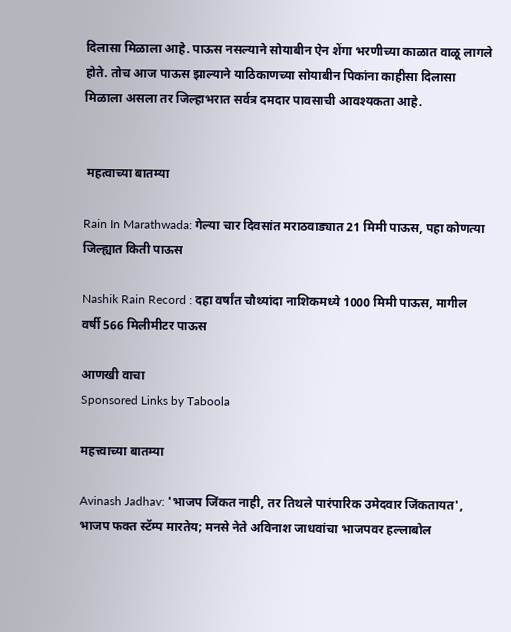दिलासा मिळाला आहे. पाऊस नसल्याने सोयाबीन ऐन शेंगा भरणीच्या काळात वाळू लागले होते. तोच आज पाऊस झाल्याने याठिकाणच्या सोयाबीन पिकांना काहीसा दिलासा मिळाला असला तर जिल्हाभरात सर्वत्र दमदार पावसाची आवश्यकता आहे.


 महत्वाच्या बातम्या

Rain In Marathwada: गेल्या चार दिवसांत मराठवाड्यात 21 मिमी पाऊस, पहा कोणत्या जिल्ह्यात किती पाऊस

Nashik Rain Record : दहा वर्षांत चौथ्यांदा नाशिकमध्ये 1000 मिमी पाऊस, मागील वर्षी 566 मिलीमीटर पाऊस

आणखी वाचा
Sponsored Links by Taboola

महत्त्वाच्या बातम्या

Avinash Jadhav: 'भाजप जिंकत नाही, तर तिथले पारंपारिक उमेदवार जिंकतायत', भाजप फक्त स्टॅम्प मारतेय; मनसे नेते अविनाश जाधवांचा भाजपवर हल्लाबोल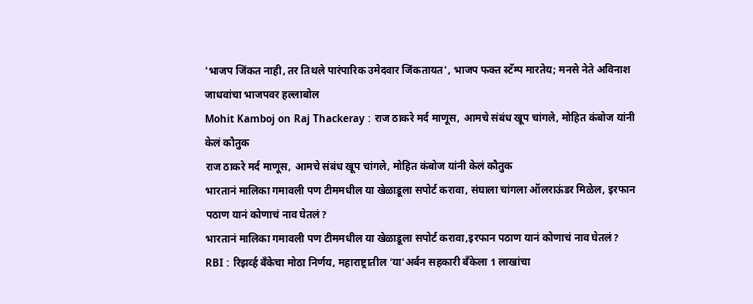'भाजप जिंकत नाही, तर तिथले पारंपारिक उमेदवार जिंकतायत', भाजप फक्त स्टॅम्प मारतेय; मनसे नेते अविनाश जाधवांचा भाजपवर हल्लाबोल
Mohit Kamboj on Raj Thackeray : राज ठाकरे मर्द माणूस, आमचे संबंध खूप चांगले, मोहित कंबोज यांनी केलं कौतुक
राज ठाकरे मर्द माणूस, आमचे संबंध खूप चांगले, मोहित कंबोज यांनी केलं कौतुक
भारतानं मालिका गमावली पण टीममधील या खेळाडूला सपोर्ट करावा, संघाला चांगला ऑलराऊंडर मिळेल, इरफान पठाण यानं कोणाचं नाव घेतलं?
भारतानं मालिका गमावली पण टीममधील या खेळाडूला सपोर्ट करावा,इरफान पठाण यानं कोणाचं नाव घेतलं?
RBI : रिझर्व्ह बँकेचा मोठा निर्णय, महाराष्ट्रातील 'या'अर्बन सहकारी बँकेला 1 लाखांचा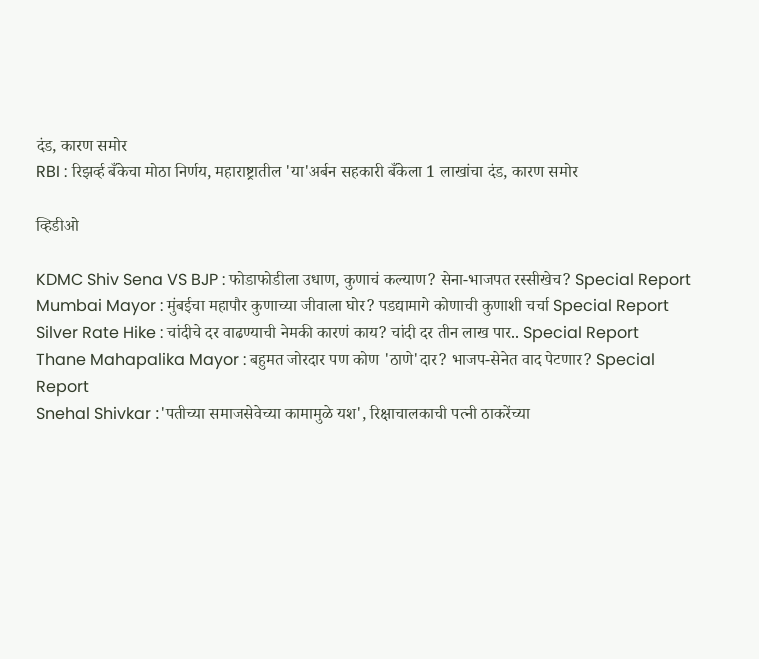दंड, कारण समोर
RBI : रिझर्व्ह बँकेचा मोठा निर्णय, महाराष्ट्रातील 'या'अर्बन सहकारी बँकेला 1 लाखांचा दंड, कारण समोर

व्हिडीओ

KDMC Shiv Sena VS BJP : फोडाफोडीला उधाण, कुणाचं कल्याण? सेना-भाजपत रस्सीखेच? Special Report
Mumbai Mayor : मुंबईचा महापौर कुणाच्या जीवाला घोर? पडद्यामागे कोणाची कुणाशी चर्चा Special Report
Silver Rate Hike : चांदीचे दर वाढण्याची नेमकी कारणं काय? चांदी दर तीन लाख पार.. Special Report
Thane Mahapalika Mayor : बहुमत जोरदार पण कोण 'ठाणे'दार? भाजप-सेनेत वाद पेटणार? Special Report
Snehal Shivkar :'पतीच्या समाजसेवेच्या कामामुळे यश', रिक्षाचालकाची पत्नी ठाकरेंच्या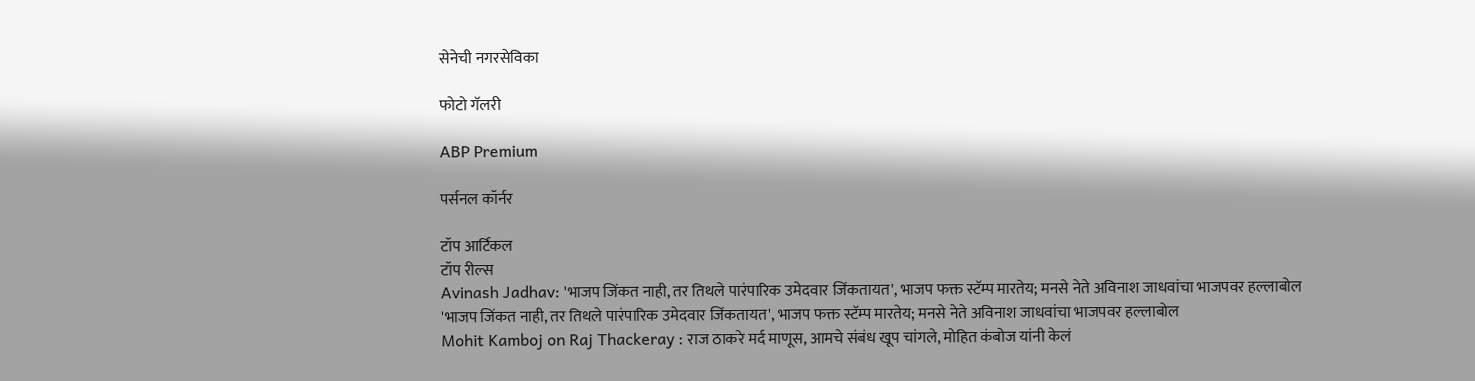सेनेची नगरसेविका

फोटो गॅलरी

ABP Premium

पर्सनल कॉर्नर

टॉप आर्टिकल
टॉप रील्स
Avinash Jadhav: 'भाजप जिंकत नाही, तर तिथले पारंपारिक उमेदवार जिंकतायत', भाजप फक्त स्टॅम्प मारतेय; मनसे नेते अविनाश जाधवांचा भाजपवर हल्लाबोल
'भाजप जिंकत नाही, तर तिथले पारंपारिक उमेदवार जिंकतायत', भाजप फक्त स्टॅम्प मारतेय; मनसे नेते अविनाश जाधवांचा भाजपवर हल्लाबोल
Mohit Kamboj on Raj Thackeray : राज ठाकरे मर्द माणूस, आमचे संबंध खूप चांगले, मोहित कंबोज यांनी केलं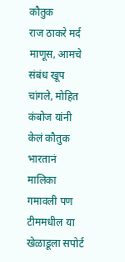कौतुक
राज ठाकरे मर्द माणूस, आमचे संबंध खूप चांगले, मोहित कंबोज यांनी केलं कौतुक
भारतानं मालिका गमावली पण टीममधील या खेळाडूला सपोर्ट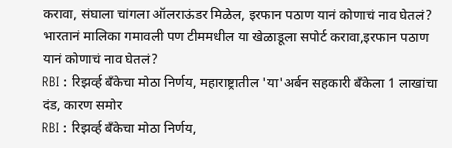करावा, संघाला चांगला ऑलराऊंडर मिळेल, इरफान पठाण यानं कोणाचं नाव घेतलं?
भारतानं मालिका गमावली पण टीममधील या खेळाडूला सपोर्ट करावा,इरफान पठाण यानं कोणाचं नाव घेतलं?
RBI : रिझर्व्ह बँकेचा मोठा निर्णय, महाराष्ट्रातील 'या'अर्बन सहकारी बँकेला 1 लाखांचा दंड, कारण समोर
RBI : रिझर्व्ह बँकेचा मोठा निर्णय,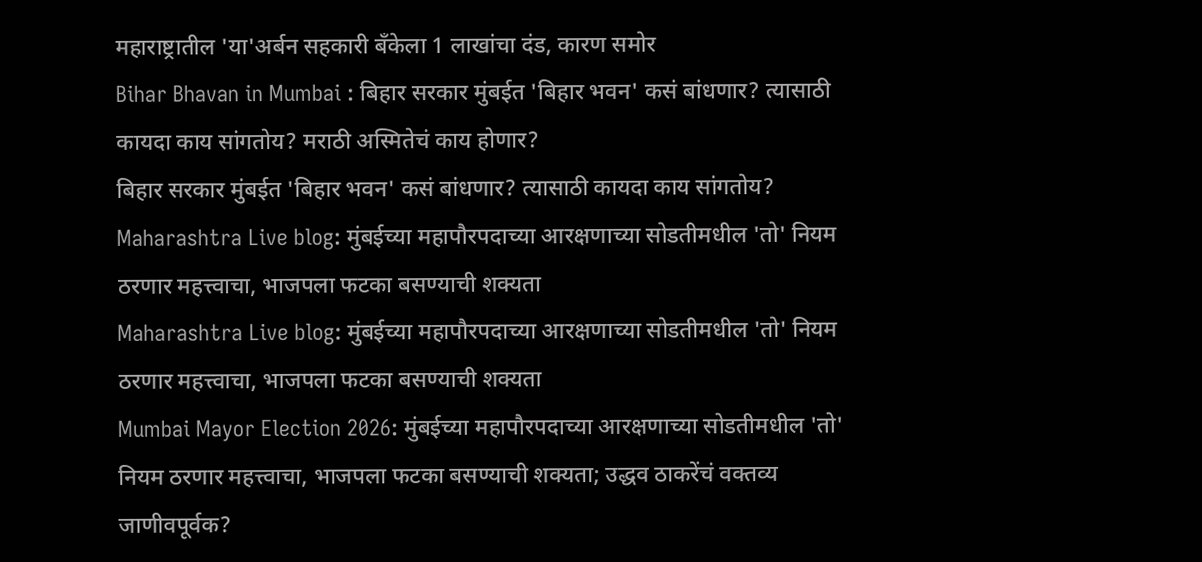महाराष्ट्रातील 'या'अर्बन सहकारी बँकेला 1 लाखांचा दंड, कारण समोर
Bihar Bhavan in Mumbai : बिहार सरकार मुंबईत 'बिहार भवन' कसं बांधणार? त्यासाठी कायदा काय सांगतोय? मराठी अस्मितेचं काय होणार?
बिहार सरकार मुंबईत 'बिहार भवन' कसं बांधणार? त्यासाठी कायदा काय सांगतोय?
Maharashtra Live blog: मुंबईच्या महापौरपदाच्या आरक्षणाच्या सोडतीमधील 'तो' नियम ठरणार महत्त्वाचा, भाजपला फटका बसण्याची शक्यता
Maharashtra Live blog: मुंबईच्या महापौरपदाच्या आरक्षणाच्या सोडतीमधील 'तो' नियम ठरणार महत्त्वाचा, भाजपला फटका बसण्याची शक्यता
Mumbai Mayor Election 2026: मुंबईच्या महापौरपदाच्या आरक्षणाच्या सोडतीमधील 'तो' नियम ठरणार महत्त्वाचा, भाजपला फटका बसण्याची शक्यता; उद्धव ठाकरेंचं वक्तव्य जाणीवपूर्वक?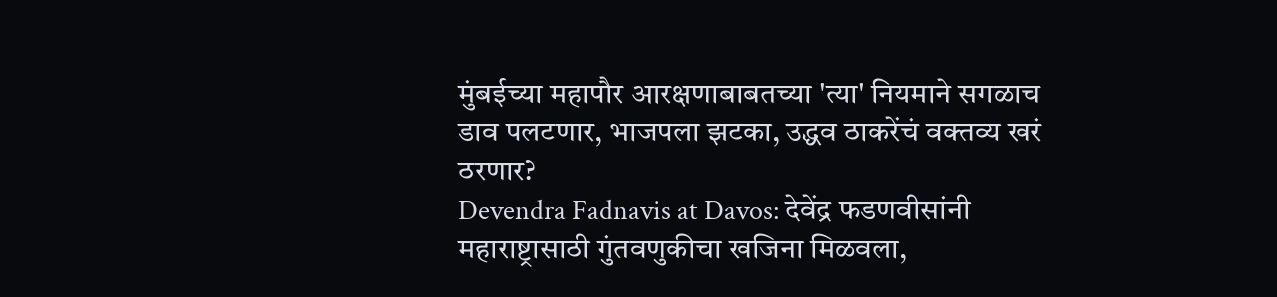मुंबईच्या महापौर आरक्षणाबाबतच्या 'त्या' नियमाने सगळाच डाव पलटणार, भाजपला झटका, उद्धव ठाकरेंचं वक्तव्य खरं ठरणार?
Devendra Fadnavis at Davos: देवेंद्र फडणवीसांनी महाराष्ट्रासाठी गुंतवणुकीचा खजिना मिळवला,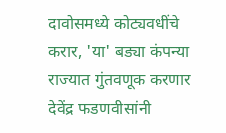दावोसमध्ये कोट्यवधींचे करार, 'या' बड्या कंपन्या राज्यात गुंतवणूक करणार
देवेंद्र फडणवीसांनी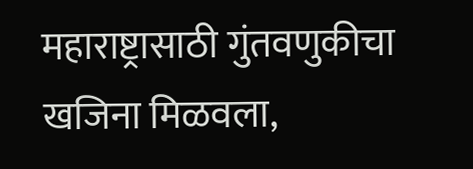महाराष्ट्रासाठी गुंतवणुकीचा खजिना मिळवला,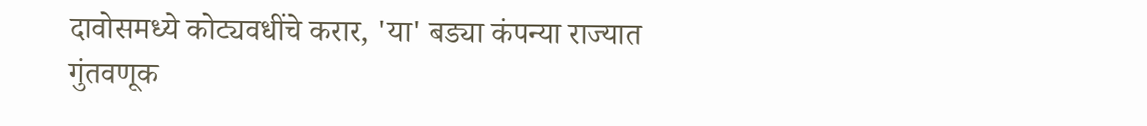दावोसमध्ये कोट्यवधींचे करार, 'या' बड्या कंपन्या राज्यात गुंतवणूक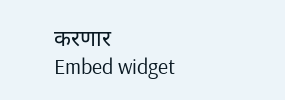करणार
Embed widget